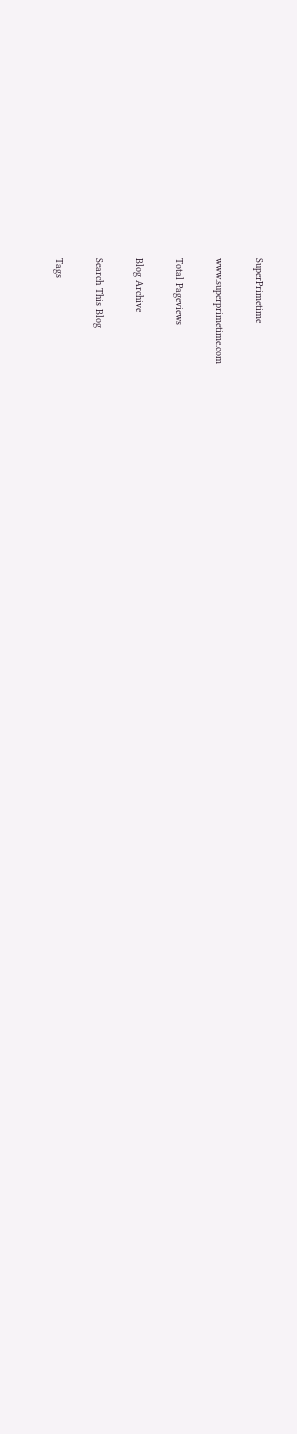SuperPrimetime

www.superprimetime.com

Total Pageviews

Blog Archive

Search This Blog

Tags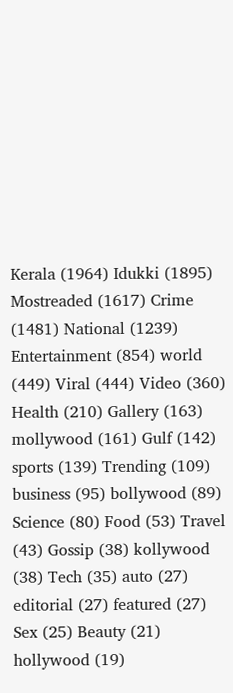Kerala (1964) Idukki (1895) Mostreaded (1617) Crime (1481) National (1239) Entertainment (854) world (449) Viral (444) Video (360) Health (210) Gallery (163) mollywood (161) Gulf (142) sports (139) Trending (109) business (95) bollywood (89) Science (80) Food (53) Travel (43) Gossip (38) kollywood (38) Tech (35) auto (27) editorial (27) featured (27) Sex (25) Beauty (21) hollywood (19)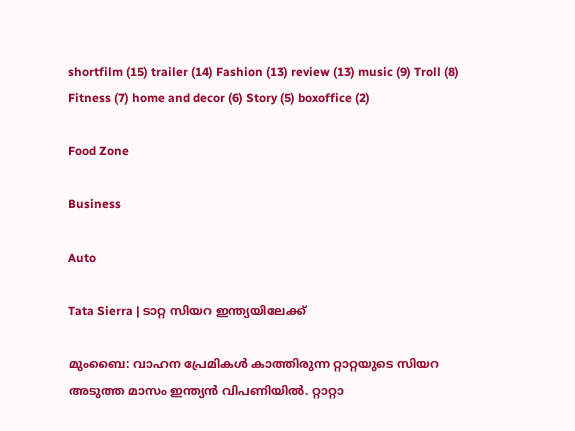shortfilm (15) trailer (14) Fashion (13) review (13) music (9) Troll (8) Fitness (7) home and decor (6) Story (5) boxoffice (2)

Food Zone

Business

Auto

Tata Sierra | ടാറ്റ സിയറ ഇന്ത്യയിലേക്ക്

മുംബൈ: വാഹന പ്രേമികൾ കാത്തിരുന്ന റ്റാറ്റയുടെ സിയറ അടുത്ത മാസം ഇന്ത്യൻ വിപണിയിൽ. റ്റാറ്റാ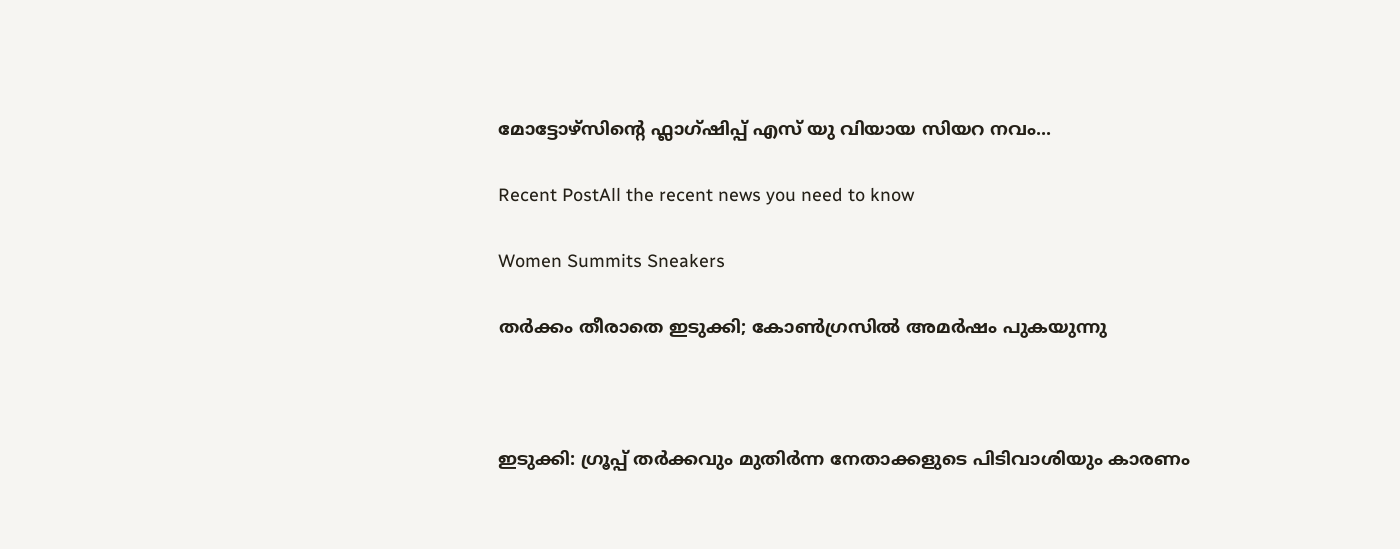മോട്ടോഴ്‌സിന്‍റെ ഫ്ലാഗ്ഷിപ്പ് എസ് യു വിയായ സിയറ നവം...

Recent PostAll the recent news you need to know

Women Summits Sneakers

തർക്കം തീരാതെ ഇടുക്കി; കോൺഗ്രസിൽ അമർഷം പുകയുന്നു



ഇടുക്കി: ഗ്രൂപ്പ് തർക്കവും മുതിർന്ന നേതാക്കളുടെ പിടിവാശിയും കാരണം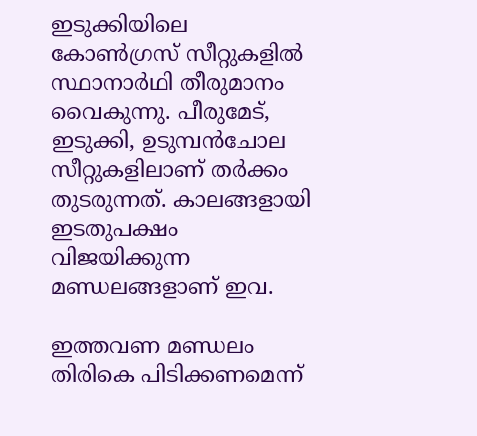ഇടുക്കിയിലെ കോൺഗ്രസ് സീറ്റുകളിൽ സ്ഥാനാർഥി തീരുമാനം വൈകുന്നു. പീരുമേട്, ഇടുക്കി, ഉടുമ്പൻചോല സീറ്റുകളിലാണ് തർക്കം തുടരുന്നത്. കാലങ്ങളായി ഇടതുപക്ഷം വിജയിക്കുന്ന മണ്ഡലങ്ങളാണ് ഇവ.

ഇത്തവണ മണ്ഡലം തിരികെ പിടിക്കണമെന്ന്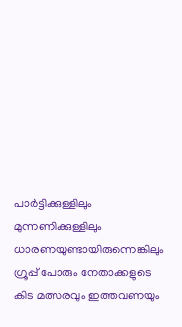പാർട്ടിക്കുള്ളിലും മുന്നണിക്കുള്ളിലും ധാരണയുണ്ടായിരുന്നെങ്കിലും ഗ്രൂപ്പ് പോരും നേതാക്കളുടെ കിട മത്സരവും ഇത്തവണയും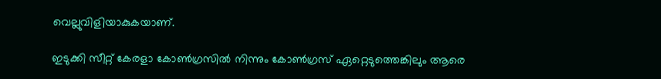വെല്ലുവിളിയാകുകയാണ്.

ഇടുക്കി സീറ്റ് കേരളാ കോൺഗ്രസിൽ നിന്നും കോൺഗ്രസ് ഏറ്റെടുത്തെങ്കിലും ആരെ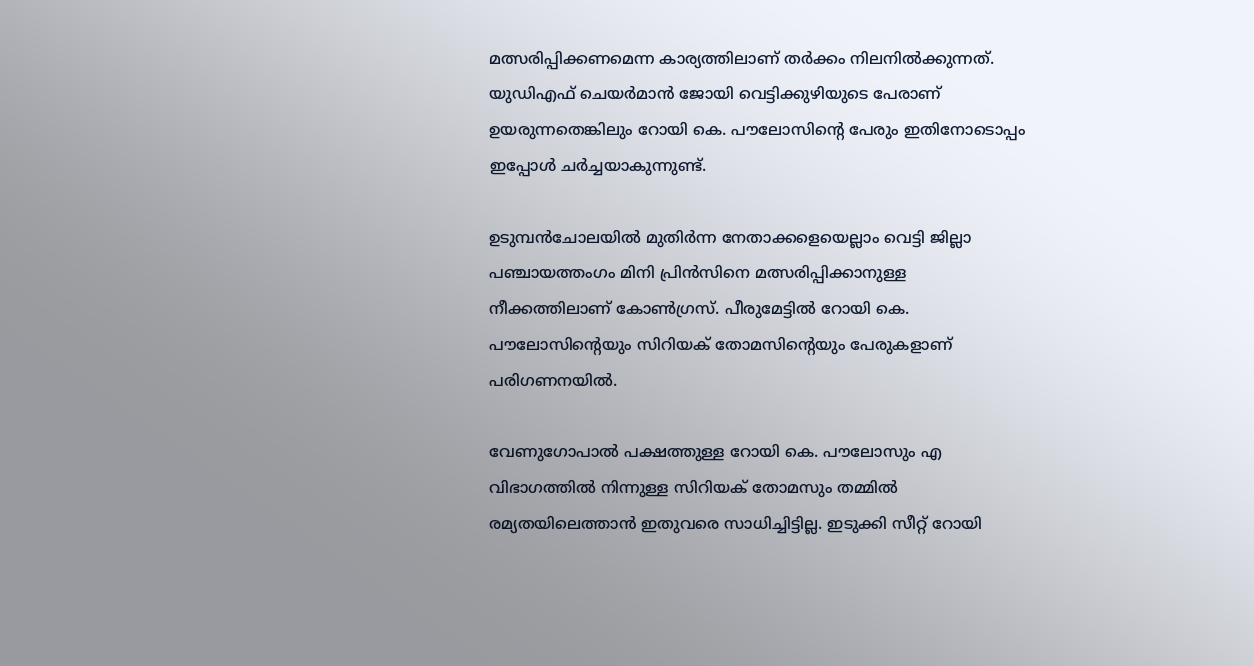മത്സരിപ്പിക്കണമെന്ന കാര്യത്തിലാണ് തർക്കം നിലനിൽക്കുന്നത്. യുഡിഎഫ് ചെയർമാൻ ജോയി വെട്ടിക്കുഴിയുടെ പേരാണ് ഉയരുന്നതെങ്കിലും റോയി കെ. പൗലോസിന്‍റെ പേരും ഇതിനോടൊപ്പം ഇപ്പോൾ ചർച്ചയാകുന്നുണ്ട്.

ഉടുമ്പൻചോലയിൽ മുതിർന്ന നേതാക്കളെയെല്ലാം വെട്ടി ജില്ലാ പഞ്ചായത്തംഗം മിനി പ്രിൻസിനെ മത്സരിപ്പിക്കാനുള്ള നീക്കത്തിലാണ് കോൺഗ്രസ്. പീരുമേട്ടിൽ റോയി കെ. പൗലോസിന്‍റെയും സിറിയക് തോമസിന്‍റെയും പേരുകളാണ് പരിഗണനയിൽ.

വേണുഗോപാൽ പക്ഷത്തുള്ള റോയി കെ. പൗലോസും എ വിഭാഗത്തിൽ നിന്നുള്ള സിറിയക് തോമസും തമ്മിൽ രമ്യതയിലെത്താൻ ഇതുവരെ സാധിച്ചിട്ടില്ല. ഇടുക്കി സീറ്റ് റോയി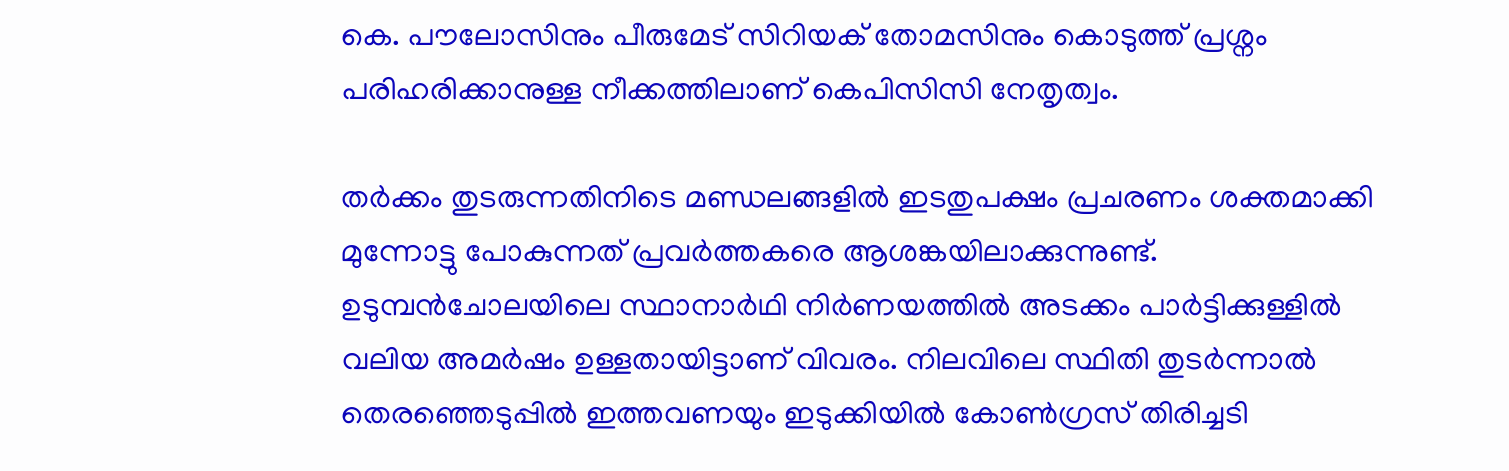കെ. പൗലോസിനും പീരുമേട് സിറിയക് തോമസിനും കൊടുത്ത് പ്രശ്നം പരിഹരിക്കാനുള്ള നീക്കത്തിലാണ് കെപിസിസി നേതൃത്വം.

തർക്കം തുടരുന്നതിനിടെ മണ്ഡലങ്ങളിൽ ഇടതുപക്ഷം പ്രചരണം ശക്തമാക്കി മുന്നോട്ടു പോകുന്നത് പ്രവർത്തകരെ ആശങ്കയിലാക്കുന്നുണ്ട്. ഉടുമ്പൻചോലയിലെ സ്ഥാനാർഥി നിർണയത്തിൽ അടക്കം പാർട്ടിക്കുള്ളിൽ വലിയ അമർഷം ഉള്ളതായിട്ടാണ് വിവരം. നിലവിലെ സ്ഥിതി തുടർന്നാൽ തെരഞ്ഞെടുപ്പിൽ ഇത്തവണയും ഇടുക്കിയിൽ കോൺഗ്രസ് തിരിച്ചടി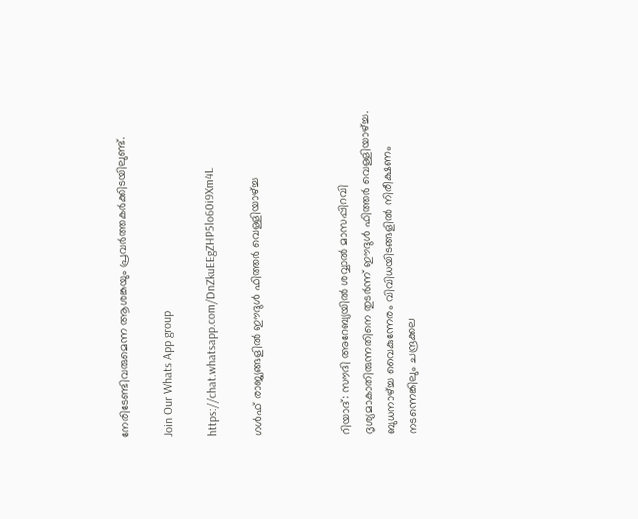നേരിടേണ്ടിവരുമെന്ന ആശങ്കയും പ്രവർത്തകർക്കിടയിലുണ്ട്.

Join Our Whats App group

https://chat.whatsapp.com/DnZkuEEgZHP5lo60i9Xm4L

ഗൾഫ് രാജ്യങ്ങളിൽ ഈദുൾ ഫിത്തർ വെള്ളിയാഴ്ച്ച



റിയാദ്: സൗദി അറേബ്യയിൽ ശവ്വാൽ മാസപ്പിറവി ദൃശ്യമാകാതിരുന്നതിനെ തുടർന്ന് ഈദുൾ ഫിത്തർ വെള്ളിയാഴ്ച്ച. ബുധനാഴ്ച്ച വൈകുന്നേരം വിവിധയിടങ്ങളിൽ നിരീക്ഷണം നടന്നെങ്കിലും ചന്ദ്രക്കല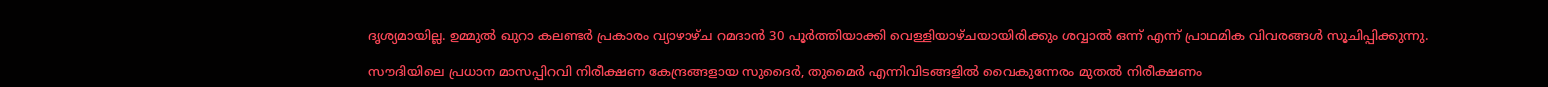ദൃശ്യമായില്ല. ഉമ്മുല്‍ ഖുറാ കലണ്ടര്‍ പ്രകാരം വ്യാഴാഴ്ച റമദാന്‍ 30 പൂര്‍ത്തിയാക്കി വെള്ളിയാഴ്ചയായിരിക്കും ശവ്വാല്‍ ഒന്ന് എന്ന് പ്രാഥമിക വിവരങ്ങള്‍ സൂചിപ്പിക്കുന്നു.

സൗദിയിലെ പ്രധാന മാസപ്പിറവി നിരീക്ഷണ കേന്ദ്രങ്ങളായ സുദൈര്‍, തുമൈര്‍ എന്നിവിടങ്ങളില്‍ വൈകുന്നേരം മുതല്‍ നിരീക്ഷണം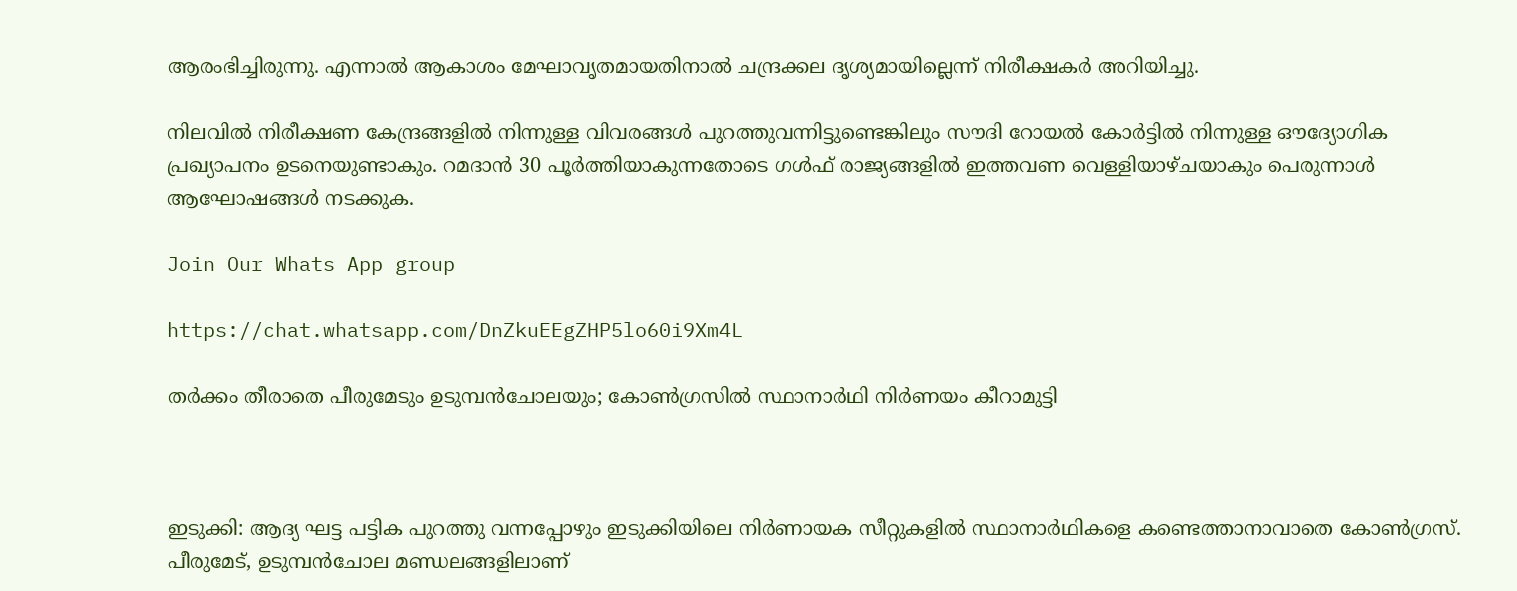ആരംഭിച്ചിരുന്നു. എന്നാല്‍ ആകാശം മേഘാവൃതമായതിനാല്‍ ചന്ദ്രക്കല ദൃശ്യമായില്ലെന്ന് നിരീക്ഷകര്‍ അറിയിച്ചു.

നിലവില്‍ നിരീക്ഷണ കേന്ദ്രങ്ങളില്‍ നിന്നുള്ള വിവരങ്ങള്‍ പുറത്തുവന്നിട്ടുണ്ടെങ്കിലും സൗദി റോയല്‍ കോര്‍ട്ടില്‍ നിന്നുള്ള ഔദ്യോഗിക പ്രഖ്യാപനം ഉടനെയുണ്ടാകും. റമദാന്‍ 30 പൂര്‍ത്തിയാകുന്നതോടെ ഗള്‍ഫ് രാജ്യങ്ങളില്‍ ഇത്തവണ വെള്ളിയാഴ്ചയാകും പെരുന്നാള്‍ ആഘോഷങ്ങള്‍ നടക്കുക.

Join Our Whats App group

https://chat.whatsapp.com/DnZkuEEgZHP5lo60i9Xm4L

തർക്കം തീരാതെ പീരുമേടും ഉടുമ്പൻചോലയും; കോൺഗ്രസിൽ സ്ഥാനാർഥി നിർണയം കീറാമുട്ടി



ഇടുക്കി: ആദ്യ ഘട്ട പട്ടിക പുറത്തു വന്നപ്പോഴും ഇടുക്കിയിലെ നിർണായക സീറ്റുകളിൽ സ്ഥാനാർഥികളെ കണ്ടെത്താനാവാതെ കോൺഗ്രസ്. പീരുമേട്, ഉടുമ്പൻചോല മണ്ഡലങ്ങളിലാണ്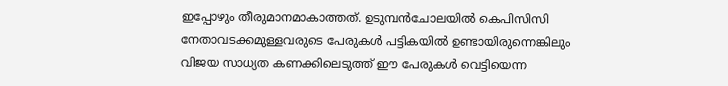ഇപ്പോഴും തീരുമാനമാകാത്തത്. ഉടുമ്പൻചോലയിൽ കെപിസിസി നേതാവടക്കമുള്ളവരുടെ പേരുകൾ പട്ടികയിൽ ഉണ്ടായിരുന്നെങ്കിലും വിജയ സാധ്യത കണക്കിലെടുത്ത് ഈ പേരുകൾ വെട്ടിയെന്ന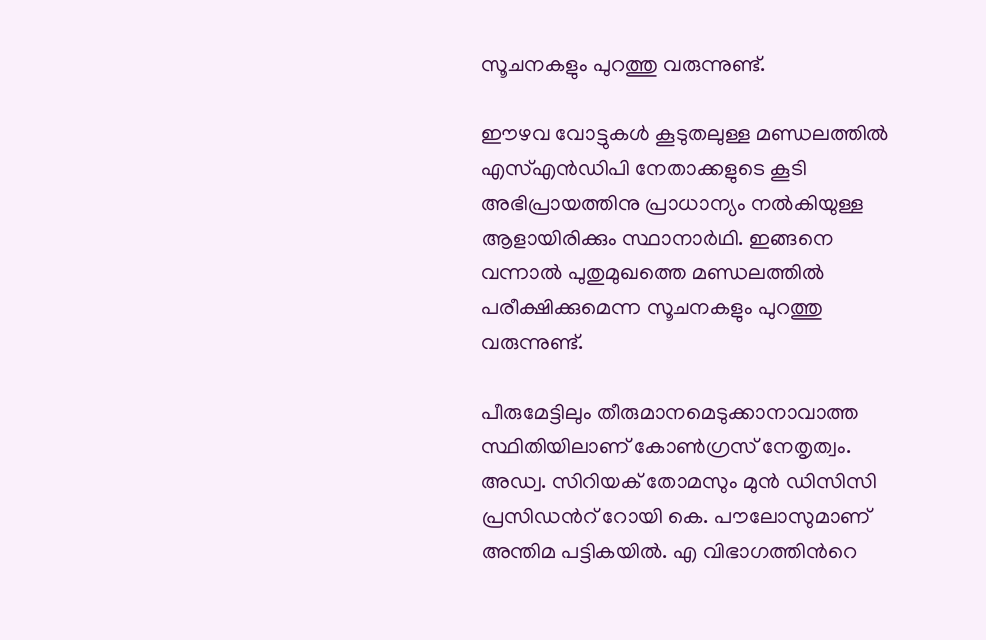സൂചനകളും പുറത്തു വരുന്നുണ്ട്.

ഈഴവ വോട്ടുകൾ കൂടുതലുള്ള മണ്ഡലത്തിൽ എസ്എൻഡിപി നേതാക്കളുടെ കൂടി അഭിപ്രായത്തിനു പ്രാധാന്യം നൽകിയുള്ള ആളായിരിക്കും സ്ഥാനാർഥി. ഇങ്ങനെ വന്നാൽ പുതുമുഖത്തെ മണ്ഡലത്തിൽ പരീക്ഷിക്കുമെന്ന സൂചനകളും പുറത്തു വരുന്നുണ്ട്.

പീരുമേട്ടിലും തീരുമാനമെടുക്കാനാവാത്ത സ്ഥിതിയിലാണ് കോൺഗ്രസ് നേതൃത്വം. അഡ്വ. സിറിയക് തോമസും മുൻ ഡിസിസി പ്രസിഡന്‍റ് റോയി കെ. പൗലോസുമാണ് അന്തിമ പട്ടികയിൽ. എ വിഭാഗത്തിന്‍റെ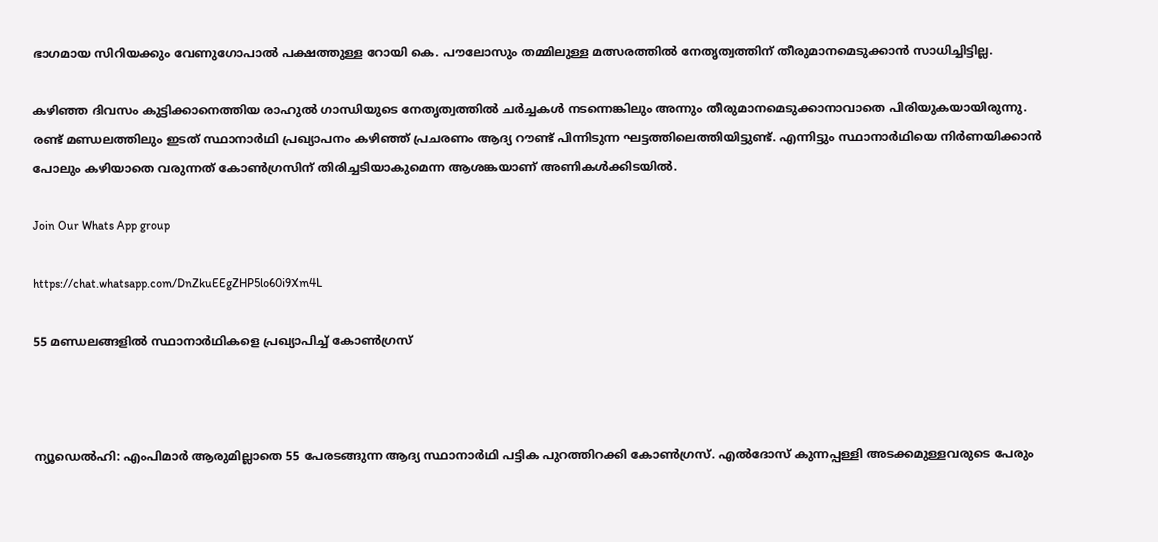ഭാഗമായ സിറിയക്കും വേണുഗോപാൽ പക്ഷത്തുള്ള റോയി കെ. പൗലോസും തമ്മിലുള്ള മത്സരത്തിൽ നേതൃത്വത്തിന് തീരുമാനമെടുക്കാൻ സാധിച്ചിട്ടില്ല.

കഴിഞ്ഞ ദിവസം കുട്ടിക്കാനെത്തിയ രാഹുൽ ഗാന്ധിയുടെ നേതൃത്വത്തിൽ ചർച്ചകൾ നടന്നെങ്കിലും അന്നും തീരുമാനമെടുക്കാനാവാതെ പിരിയുകയായിരുന്നു. രണ്ട് മണ്ഡലത്തിലും ഇടത് സ്ഥാനാർഥി പ്രഖ്യാപനം കഴിഞ്ഞ് പ്രചരണം ആദ്യ റൗണ്ട് പിന്നിടുന്ന ഘട്ടത്തിലെത്തിയിട്ടുണ്ട്. എന്നിട്ടും സ്ഥാനാർഥിയെ നിർണയിക്കാൻ പോലും കഴിയാതെ വരുന്നത് കോൺഗ്രസിന് തിരിച്ചടിയാകുമെന്ന ആശങ്കയാണ് അണികൾക്കിടയിൽ.

Join Our Whats App group

https://chat.whatsapp.com/DnZkuEEgZHP5lo60i9Xm4L

55 മണ്ഡലങ്ങളിൽ സ്ഥാനാർഥികളെ പ്രഖ്യാപിച്ച് കോൺഗ്രസ്



ന്യൂഡെൽഹി: എംപിമാർ ആരുമില്ലാതെ 55 പേരടങ്ങുന്ന ആദ്യ സ്ഥാനാർഥി പട്ടിക പുറത്തിറക്കി കോൺഗ്രസ്. എൽദോസ് കുന്നപ്പള്ളി അടക്കമുള്ളവരുടെ പേരും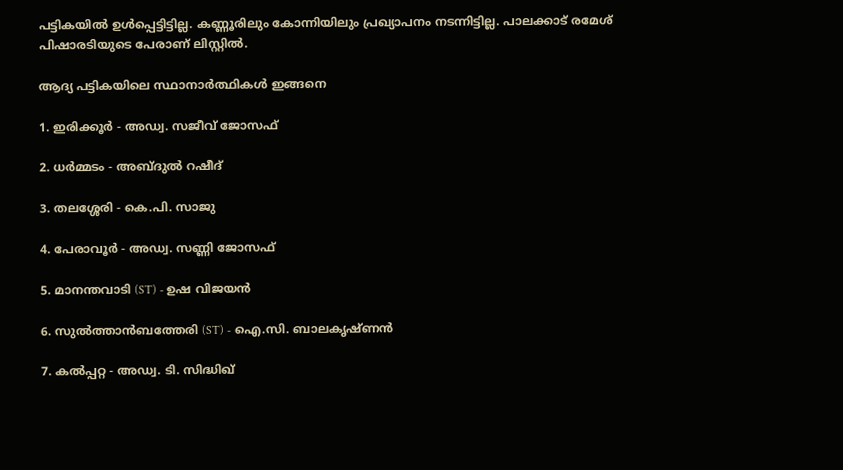പട്ടികയിൽ ഉൾപ്പെട്ടിട്ടില്ല. കണ്ണൂരിലും കോന്നിയിലും പ്രഖ്യാപനം നടന്നിട്ടില്ല. പാലക്കാട് രമേശ് പിഷാരടിയുടെ പേരാണ് ലിസ്റ്റിൽ.

ആദ്യ പട്ടികയിലെ സ്ഥാനാര്‍ത്ഥികള്‍ ഇങ്ങനെ

1. ഇരിക്കൂര്‍ - അഡ്വ. സജീവ് ജോസഫ്

2. ധര്‍മ്മടം - അബ്ദുല്‍ റഷീദ്

3. തലശ്ശേരി - കെ.പി. സാജു

4. പേരാവൂര്‍ - അഡ്വ. സണ്ണി ജോസഫ്

5. മാനന്തവാടി (ST) - ഉഷ വിജയന്‍

6. സുല്‍ത്താന്‍ബത്തേരി (ST) - ഐ.സി. ബാലകൃഷ്ണന്‍

7. കല്‍പ്പറ്റ - അഡ്വ. ടി. സിദ്ധിഖ്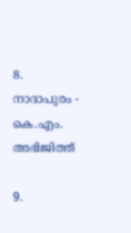8. നാദാപുരം - കെ.എം. അഭിജിത്ത്

9.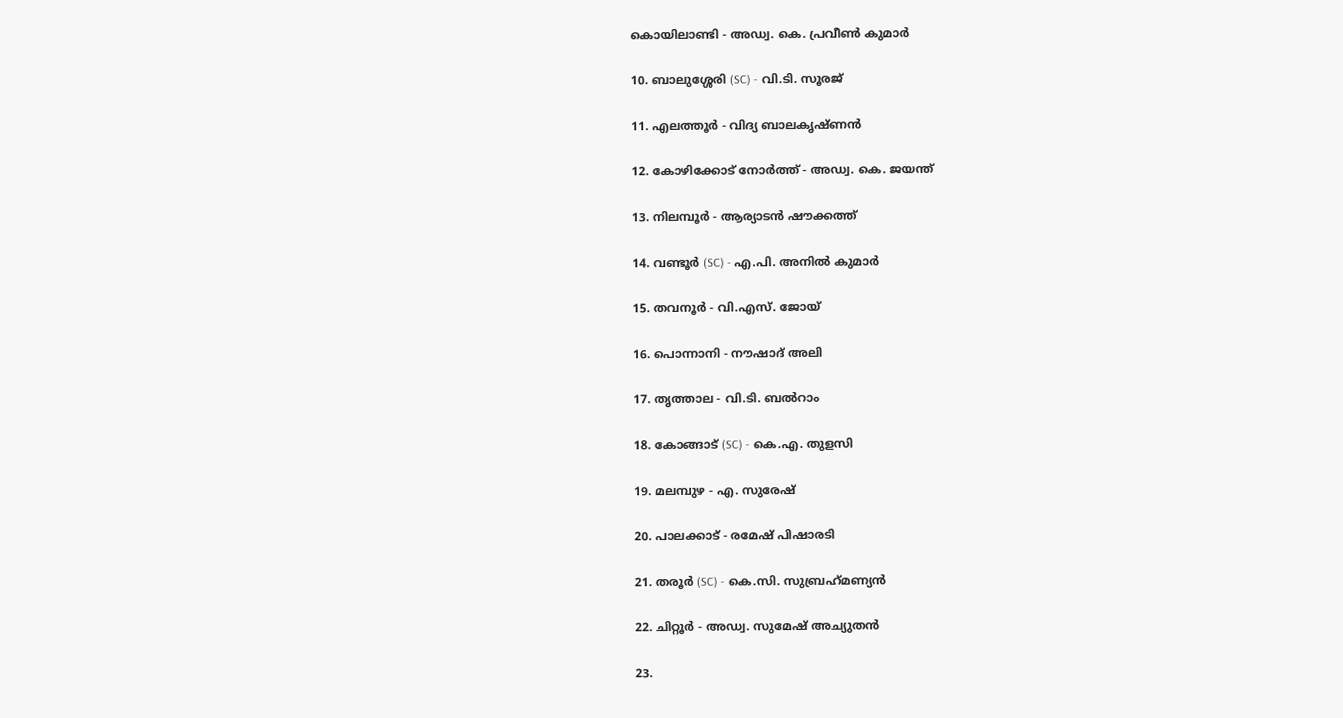കൊയിലാണ്ടി - അഡ്വ. കെ. പ്രവീണ്‍ കുമാര്‍

10. ബാലുശ്ശേരി (SC) - വി.ടി. സൂരജ്

11. എലത്തൂര്‍ - വിദ്യ ബാലകൃഷ്ണന്‍

12. കോഴിക്കോട് നോര്‍ത്ത് - അഡ്വ. കെ. ജയന്ത്

13. നിലമ്പൂര്‍ - ആര്യാടന്‍ ഷൗക്കത്ത്

14. വണ്ടൂര്‍ (SC) - എ.പി. അനില്‍ കുമാര്‍

15. തവനൂര്‍ - വി.എസ്. ജോയ്

16. പൊന്നാനി - നൗഷാദ് അലി

17. തൃത്താല - വി.ടി. ബല്‍റാം

18. കോങ്ങാട് (SC) - കെ.എ. തുളസി

19. മലമ്പുഴ - എ. സുരേഷ്

20. പാലക്കാട് - രമേഷ് പിഷാരടി

21. തരൂര്‍ (SC) - കെ.സി. സുബ്രഹ്‌മണ്യന്‍

22. ചിറ്റൂര്‍ - അഡ്വ. സുമേഷ് അച്യുതന്‍

23.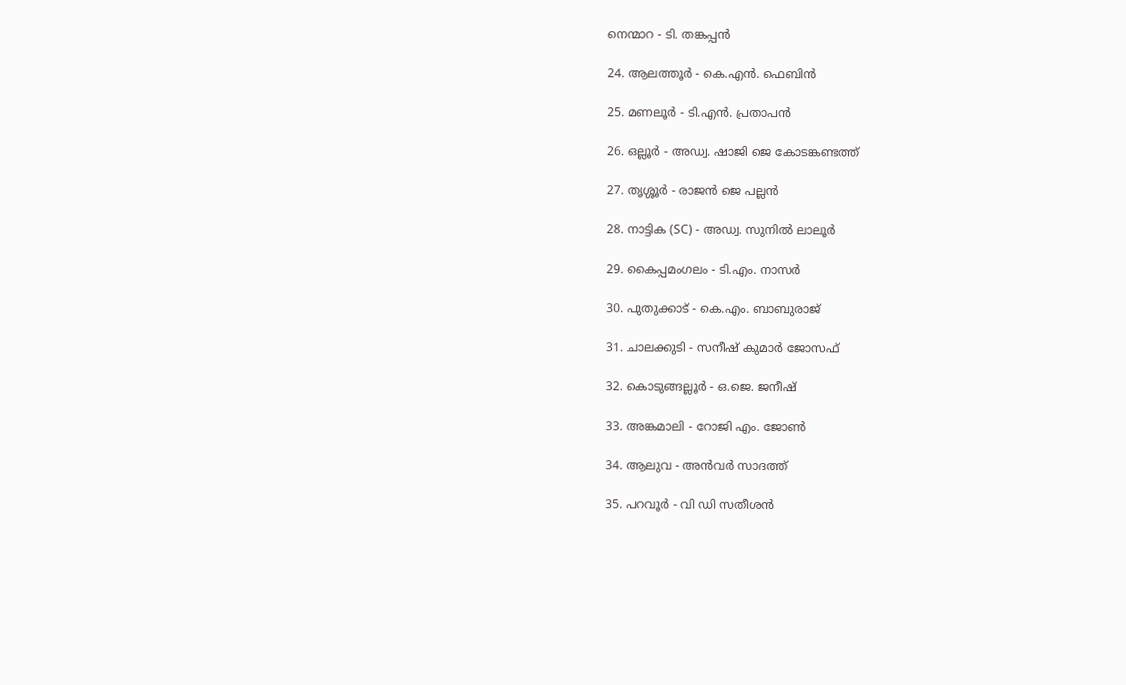നെന്മാറ - ടി. തങ്കപ്പന്‍

24. ആലത്തൂര്‍ - കെ.എന്‍. ഫെബിന്‍

25. മണലൂര്‍ - ടി.എന്‍. പ്രതാപന്‍

26. ഒല്ലൂര്‍ - അഡ്വ. ഷാജി ജെ കോടങ്കണ്ടത്ത്

27. തൃശ്ശൂര്‍ - രാജന്‍ ജെ പല്ലന്‍

28. നാട്ടിക (SC) - അഡ്വ. സുനില്‍ ലാലൂര്‍

29. കൈപ്പമംഗലം - ടി.എം. നാസര്‍

30. പുതുക്കാട് - കെ.എം. ബാബുരാജ്

31. ചാലക്കുടി - സനീഷ് കുമാര്‍ ജോസഫ്

32. കൊടുങ്ങല്ലൂര്‍ - ഒ.ജെ. ജനീഷ്

33. അങ്കമാലി - റോജി എം. ജോണ്‍

34. ആലുവ - അന്‍വര്‍ സാദത്ത്

35. പറവൂര്‍ - വി ഡി സതീശന്‍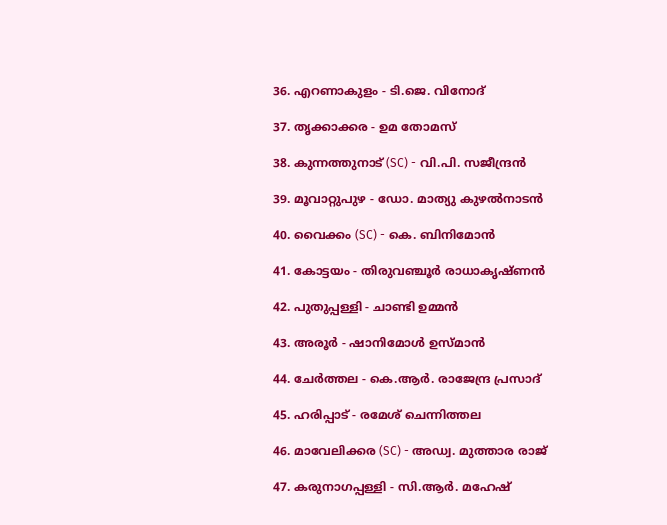36. എറണാകുളം - ടി.ജെ. വിനോദ്

37. തൃക്കാക്കര - ഉമ തോമസ്

38. കുന്നത്തുനാട് (SC) - വി.പി. സജീന്ദ്രന്‍

39. മൂവാറ്റുപുഴ - ഡോ. മാത്യു കുഴല്‍നാടന്‍

40. വൈക്കം (SC) - കെ. ബിനിമോന്‍

41. കോട്ടയം - തിരുവഞ്ചൂര്‍ രാധാകൃഷ്ണന്‍

42. പുതുപ്പള്ളി - ചാണ്ടി ഉമ്മന്‍

43. അരൂര്‍ - ഷാനിമോള്‍ ഉസ്മാന്‍

44. ചേര്‍ത്തല - കെ.ആര്‍. രാജേന്ദ്ര പ്രസാദ്

45. ഹരിപ്പാട് - രമേശ് ചെന്നിത്തല

46. മാവേലിക്കര (SC) - അഡ്വ. മുത്താര രാജ്

47. കരുനാഗപ്പള്ളി - സി.ആര്‍. മഹേഷ്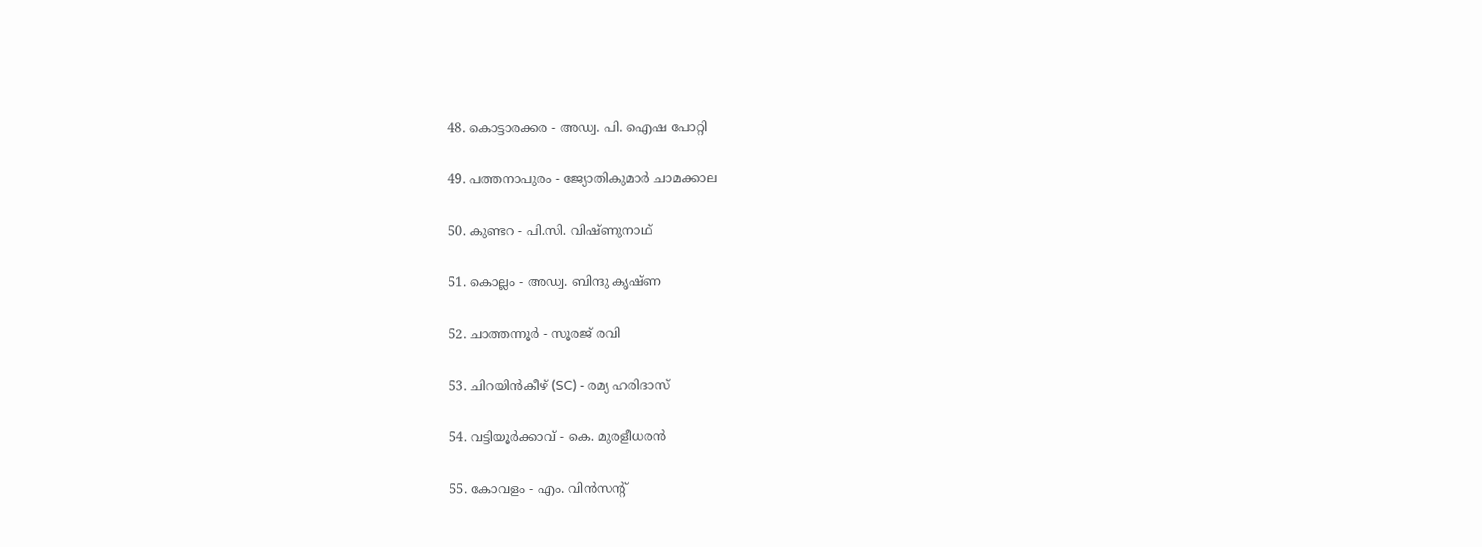48. കൊട്ടാരക്കര - അഡ്വ. പി. ഐഷ പോറ്റി

49. പത്തനാപുരം - ജ്യോതികുമാര്‍ ചാമക്കാല

50. കുണ്ടറ - പി.സി. വിഷ്ണുനാഥ്

51. കൊല്ലം - അഡ്വ. ബിന്ദു കൃഷ്ണ

52. ചാത്തന്നൂര്‍ - സൂരജ് രവി

53. ചിറയിന്‍കീഴ് (SC) - രമ്യ ഹരിദാസ്

54. വട്ടിയൂര്‍ക്കാവ് - കെ. മുരളീധരന്‍

55. കോവളം - എം. വിന്‍സന്റ്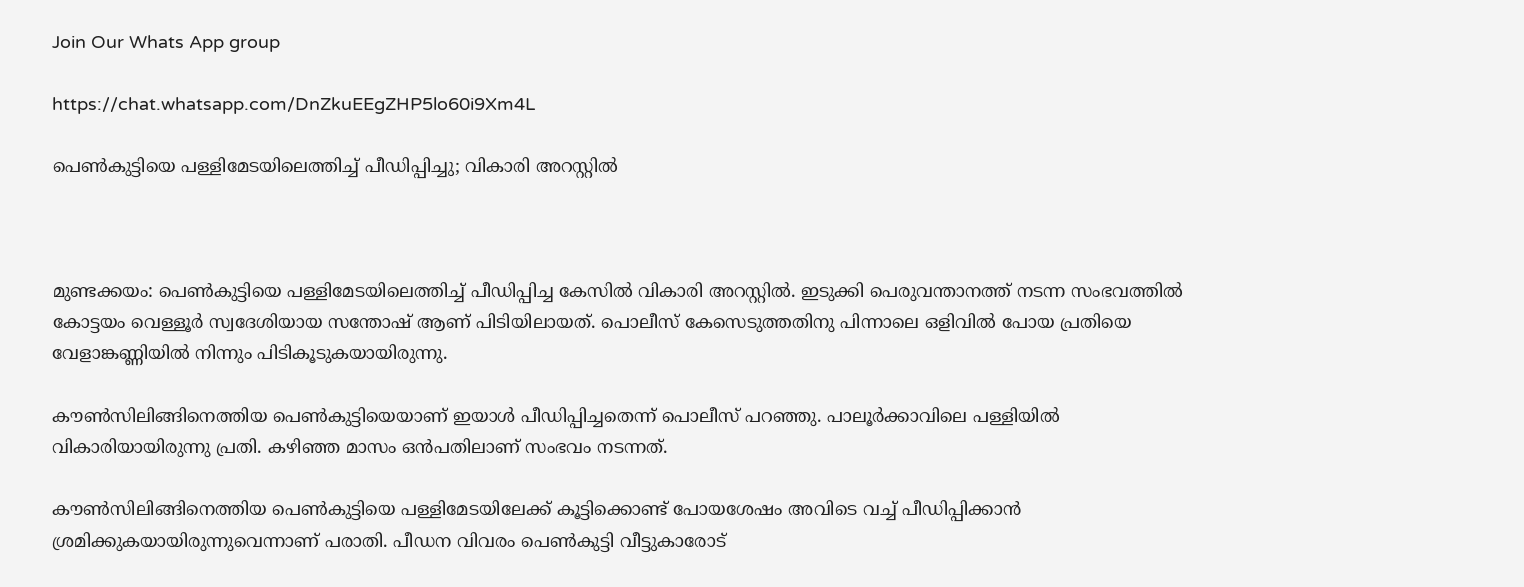Join Our Whats App group

https://chat.whatsapp.com/DnZkuEEgZHP5lo60i9Xm4L

പെൺകുട്ടിയെ പള്ളിമേടയിലെത്തിച്ച് പീഡിപ്പിച്ചു; വികാരി അറസ്റ്റിൽ



മുണ്ടക്കയം: പെൺകുട്ടിയെ പള്ളിമേടയിലെത്തിച്ച് പീഡിപ്പിച്ച കേസിൽ വികാരി അറസ്റ്റിൽ. ഇടുക്കി പെരുവന്താനത്ത് നടന്ന സംഭവത്തിൽ കോട്ടയം വെള്ളൂർ സ്വദേശിയായ സന്തോഷ് ആണ് പിടിയിലായത്. പൊലീസ് കേസെടുത്തതിനു പിന്നാലെ ഒളിവിൽ പോയ പ്രതിയെ വേളാങ്കണ്ണിയിൽ നിന്നും പിടികൂടുകയായിരുന്നു.

കൗൺസിലിങ്ങിനെത്തിയ പെൺകുട്ടിയെയാണ് ഇയാൾ പീഡിപ്പിച്ചതെന്ന് പൊലീസ് പറഞ്ഞു. പാലൂര്‍ക്കാവിലെ പള്ളിയിൽ വികാരിയായിരുന്നു പ്രതി. കഴിഞ്ഞ മാസം ഒൻപതിലാണ് സംഭവം നടന്നത്.

കൗണ്‍സിലിങ്ങിനെത്തിയ പെണ്‍കുട്ടിയെ പള്ളിമേടയിലേക്ക് കൂട്ടിക്കൊണ്ട് പോയശേഷം അവിടെ വച്ച് പീഡിപ്പിക്കാന്‍ ശ്രമിക്കുകയായിരുന്നുവെന്നാണ് പരാതി. പീഡന വിവരം പെണ്‍കുട്ടി വീട്ടുകാരോട്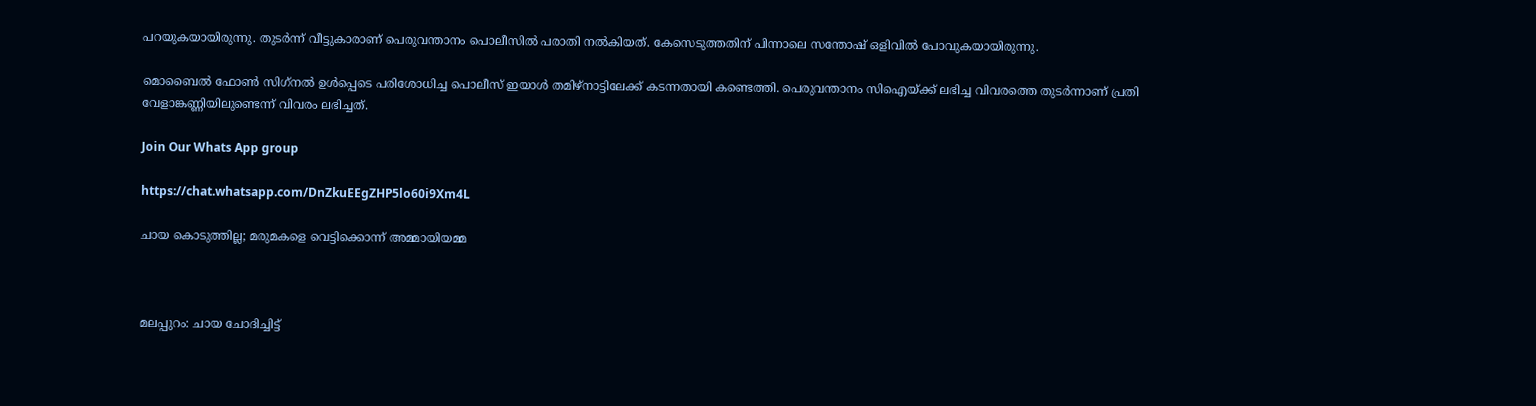പറയുകയായിരുന്നു. തുടര്‍ന്ന് വീട്ടുകാരാണ് പെരുവന്താനം പൊലീസില്‍ പരാതി നല്‍കിയത്. കേസെടുത്തതിന് പിന്നാലെ സന്തോഷ് ഒളിവില്‍ പോവുകയായിരുന്നു.

മൊബൈല്‍ ഫോണ്‍ സിഗ്‌നല്‍ ഉള്‍പ്പെടെ പരിശോധിച്ച പൊലീസ് ഇയാള്‍ തമിഴ്‌നാട്ടിലേക്ക് കടന്നതായി കണ്ടെത്തി. പെരുവന്താനം സിഐയ്ക്ക് ലഭിച്ച വിവരത്തെ തുടർന്നാണ് പ്രതി വേളാങ്കണ്ണിയിലുണ്ടെന്ന് വിവരം ലഭിച്ചത്.

Join Our Whats App group

https://chat.whatsapp.com/DnZkuEEgZHP5lo60i9Xm4L

ചായ കൊടുത്തില്ല; മരുമകളെ വെട്ടിക്കൊന്ന് അമ്മായിയമ്മ



മലപ്പുറം: ചായ ചോദിച്ചിട്ട്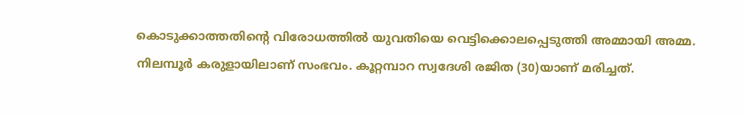കൊടുക്കാത്തതിന്‍റെ വിരോധത്തിൽ യുവതിയെ വെട്ടിക്കൊലപ്പെടുത്തി അമ്മായി അമ്മ. നിലമ്പൂർ കരുളായിലാണ് സംഭവം. കൂറ്റമ്പാറ സ്വദേശി രജിത (30)യാണ് മരിച്ചത്.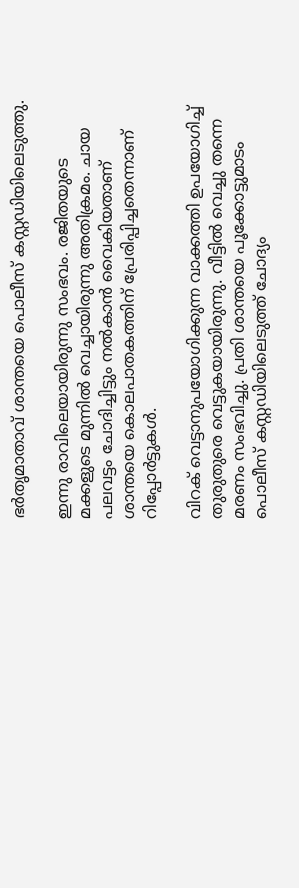ഭര്‍തൃമാതാവ് ശാന്തയെ പൊലീസ് കസ്റ്റഡിയിലെടുത്തു.

ഇന്നു രാവിലെയായിരുന്നു സംഭവം. രജിതയുടെ മക്കളുടെ മുന്നില്‍ വെച്ചായിരുന്നു അതിക്രമം. ചായ പലവട്ടം ചോദിച്ചിട്ടും നല്‍കാന്‍ വൈകിയതാണ് ശാന്തയെ കൊലപാതകത്തിന് പ്രേരിപ്പിച്ചതെന്നാണ് റിപ്പോര്‍ട്ടുകള്‍.

വിറക് വെട്ടാനുപയോഗിക്കുന്ന വാക്കത്തി ഉപയോഗിച്ച് തുരുതുരെ വെട്ടുകയായിരുന്നു. വീട്ടില്‍ വെച്ചു തന്നെ മരണം സംഭവിച്ചു. പ്രതി ശാന്തയെ പൂക്കോട്ടുമാടം പൊലീസ് കസ്റ്റഡിയിലെടുത്ത് ചോദ്യം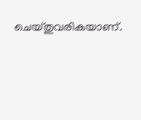ചെയ്തുവരികയാണ്.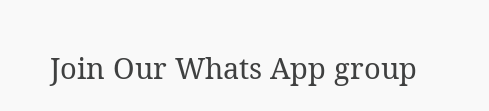Join Our Whats App group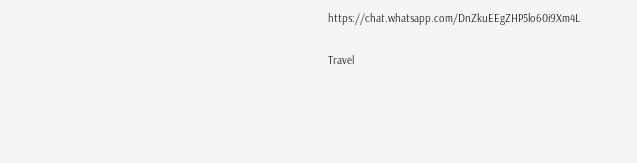https://chat.whatsapp.com/DnZkuEEgZHP5lo60i9Xm4L


Travel